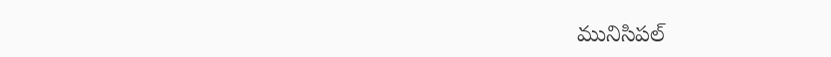మునిసిపల్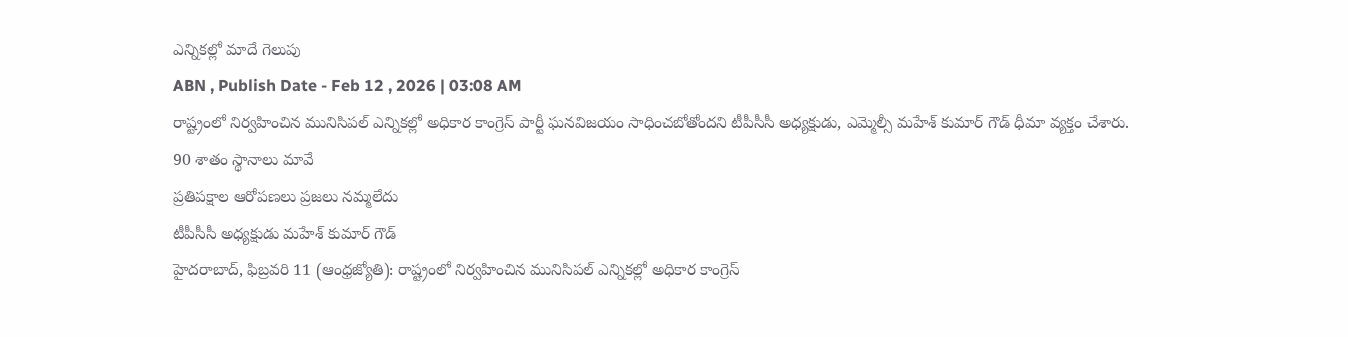ఎన్నికల్లో మాదే గెలుపు
ABN , Publish Date - Feb 12 , 2026 | 03:08 AM
రాష్ట్రంలో నిర్వహించిన మునిసిపల్ ఎన్నికల్లో అధికార కాంగ్రెస్ పార్టీ ఘనవిజయం సాధించబోతోందని టీపీసీసీ అధ్యక్షుడు, ఎమ్మెల్సీ మహేశ్ కుమార్ గౌడ్ ధీమా వ్యక్తం చేశారు.
90 శాతం స్థానాలు మావే
ప్రతిపక్షాల ఆరోపణలు ప్రజలు నమ్మలేదు
టీపీసీసీ అధ్యక్షుడు మహేశ్ కుమార్ గౌడ్
హైదరాబాద్, ఫిబ్రవరి 11 (ఆంధ్రజ్యోతి): రాష్ట్రంలో నిర్వహించిన మునిసిపల్ ఎన్నికల్లో అధికార కాంగ్రెస్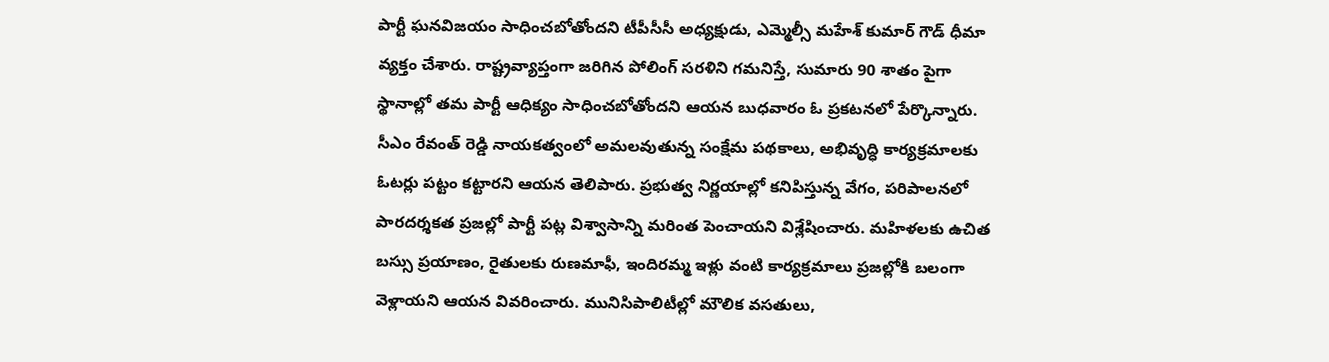పార్టీ ఘనవిజయం సాధించబోతోందని టీపీసీసీ అధ్యక్షుడు, ఎమ్మెల్సీ మహేశ్ కుమార్ గౌడ్ ధీమా వ్యక్తం చేశారు. రాష్ట్రవ్యాప్తంగా జరిగిన పోలింగ్ సరళిని గమనిస్తే, సుమారు 90 శాతం పైగా స్థానాల్లో తమ పార్టీ ఆధిక్యం సాధించబోతోందని ఆయన బుధవారం ఓ ప్రకటనలో పేర్కొన్నారు. సీఎం రేవంత్ రెడ్డి నాయకత్వంలో అమలవుతున్న సంక్షేమ పథకాలు, అభివృద్ధి కార్యక్రమాలకు ఓటర్లు పట్టం కట్టారని ఆయన తెలిపారు. ప్రభుత్వ నిర్ణయాల్లో కనిపిస్తున్న వేగం, పరిపాలనలో పారదర్శకత ప్రజల్లో పార్టీ పట్ల విశ్వాసాన్ని మరింత పెంచాయని విశ్లేషించారు. మహిళలకు ఉచిత బస్సు ప్రయాణం, రైతులకు రుణమాఫీ, ఇందిరమ్మ ఇళ్లు వంటి కార్యక్రమాలు ప్రజల్లోకి బలంగా వెళ్లాయని ఆయన వివరించారు. మునిసిపాలిటీల్లో మౌలిక వసతులు,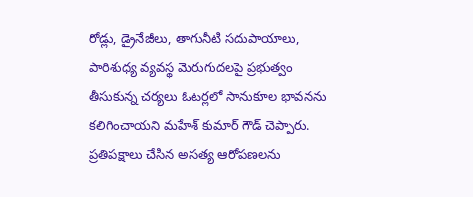రోడ్లు, డ్రైనేజీలు, తాగునీటి సదుపాయాలు, పారిశుధ్య వ్యవస్థ మెరుగుదలపై ప్రభుత్వం తీసుకున్న చర్యలు ఓటర్లలో సానుకూల భావనను కలిగించాయని మహేశ్ కుమార్ గౌడ్ చెప్పారు. ప్రతిపక్షాలు చేసిన అసత్య ఆరోపణలను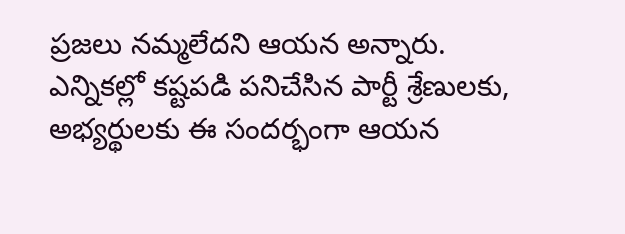ప్రజలు నమ్మలేదని ఆయన అన్నారు. ఎన్నికల్లో కష్టపడి పనిచేసిన పార్టీ శ్రేణులకు, అభ్యర్థులకు ఈ సందర్భంగా ఆయన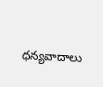ధన్యవాదాలు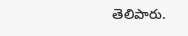తెలిపారు.